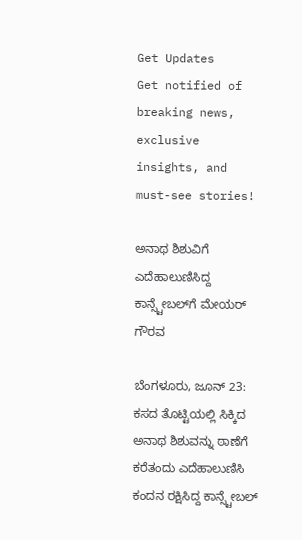Get Updates
Get notified of breaking news, exclusive insights, and must-see stories!

ಅನಾಥ ಶಿಶುವಿಗೆ ಎದೆಹಾಲುಣಿಸಿದ್ದ ಕಾನ್ಸ್ಟೇಬಲ್‌ಗೆ ಮೇಯರ್‌ ಗೌರವ

ಬೆಂಗಳೂರು, ಜೂನ್ 23: ಕಸದ ತೊಟ್ಟಿಯಲ್ಲಿ ಸಿಕ್ಕಿದ ಅನಾಥ ಶಿಶುವನ್ನು ಠಾಣೆಗೆ ಕರೆತಂದು ಎದೆಹಾಲುಣಿಸಿ ಕಂದನ ರಕ್ಷಿಸಿದ್ದ ಕಾನ್ಸ್ಟೇಬಲ್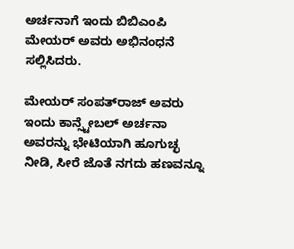ಅರ್ಚನಾಗೆ ಇಂದು ಬಿಬಿಎಂಪಿ ಮೇಯರ್ ಅವರು ಅಭಿನಂಧನೆ ಸಲ್ಲಿಸಿದರು.

ಮೇಯರ್ ಸಂಪತ್‌ರಾಜ್ ಅವರು ಇಂದು ಕಾನ್ಸ್ಟೇಬಲ್ ಅರ್ಚನಾ ಅವರನ್ನು ಭೇಟಿಯಾಗಿ ಹೂಗುಚ್ಛ ನೀಡಿ, ಸೀರೆ ಜೊತೆ ನಗದು ಹಣವನ್ನೂ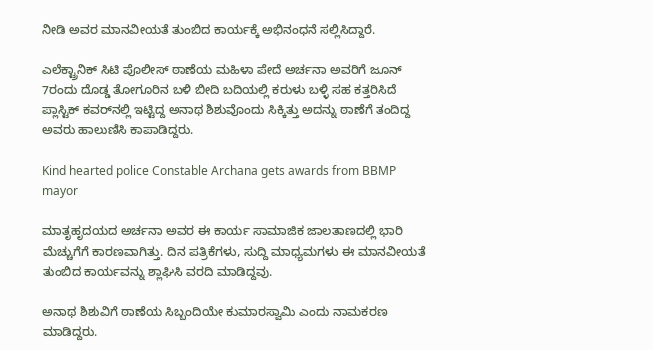ನೀಡಿ ಅವರ ಮಾನವೀಯತೆ ತುಂಬಿದ ಕಾರ್ಯಕ್ಕೆ ಅಭಿನಂಧನೆ ಸಲ್ಲಿಸಿದ್ದಾರೆ.

ಎಲೆಕ್ಟ್ರಾನಿಕ್ ಸಿಟಿ ಪೊಲೀಸ್ ಠಾಣೆಯ ಮಹಿಳಾ ಪೇದೆ ಅರ್ಚನಾ ಅವರಿಗೆ ಜೂನ್ 7ರಂದು ದೊಡ್ಡ ತೋಗೂರಿನ ಬಳಿ ಬೀದಿ ಬದಿಯಲ್ಲಿ ಕರುಳು ಬಳ್ಳಿ ಸಹ ಕತ್ತರಿಸಿದೆ ಪ್ಲಾಸ್ಟಿಕ್ ಕವರ್‌ನಲ್ಲಿ ಇಟ್ಟಿದ್ದ ಅನಾಥ ಶಿಶುವೊಂದು ಸಿಕ್ಕಿತ್ತು ಅದನ್ನು ಠಾಣೆಗೆ ತಂದಿದ್ದ ಅವರು ಹಾಲುಣಿಸಿ ಕಾಪಾಡಿದ್ದರು.

Kind hearted police Constable Archana gets awards from BBMP mayor

ಮಾತೃಹೃದಯದ ಅರ್ಚನಾ ಅವರ ಈ ಕಾರ್ಯ ಸಾಮಾಜಿಕ ಜಾಲತಾಣದಲ್ಲಿ ಭಾರಿ ಮೆಚ್ಚುಗೆಗೆ ಕಾರಣವಾಗಿತ್ತು. ದಿನ ಪತ್ರಿಕೆಗಳು, ಸುದ್ದಿ ಮಾಧ್ಯಮಗಳು ಈ ಮಾನವೀಯತೆ ತುಂಬಿದ ಕಾರ್ಯವನ್ನು ಶ್ಲಾಘಿಸಿ ವರದಿ ಮಾಡಿದ್ದವು.

ಅನಾಥ ಶಿಶುವಿಗೆ ಠಾಣೆಯ ಸಿಬ್ಬಂದಿಯೇ ಕುಮಾರಸ್ವಾಮಿ ಎಂದು ನಾಮಕರಣ ಮಾಡಿದ್ದರು.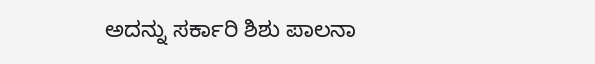ಅದನ್ನು ಸರ್ಕಾರಿ ಶಿಶು ಪಾಲನಾ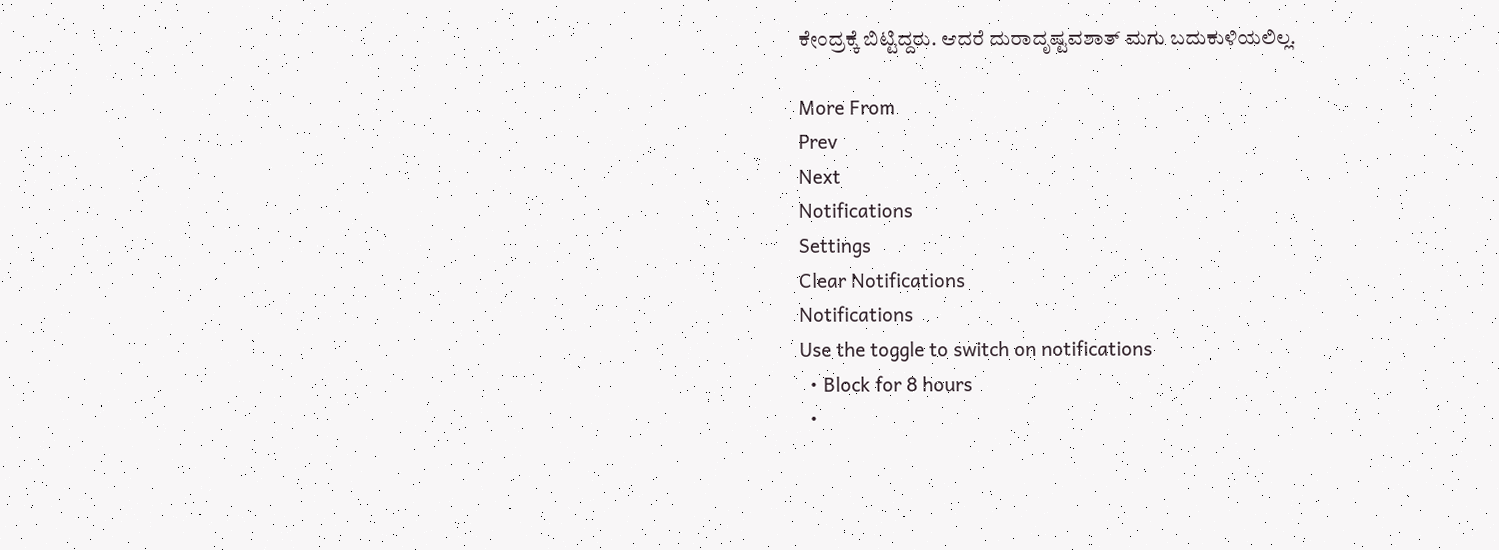ಕೇಂದ್ರಕ್ಕೆ ಬಿಟ್ಟಿದ್ದರು. ಆದರೆ ದುರಾದೃಷ್ಟವಶಾತ್ ಮಗು ಬದುಕುಳಿಯಲಿಲ್ಲ.

More From
Prev
Next
Notifications
Settings
Clear Notifications
Notifications
Use the toggle to switch on notifications
  • Block for 8 hours
  •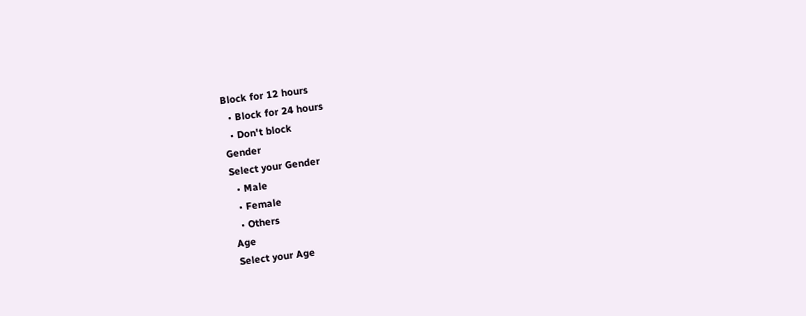Block for 12 hours
  • Block for 24 hours
  • Don't block
Gender
Select your Gender
  • Male
  • Female
  • Others
Age
Select your Age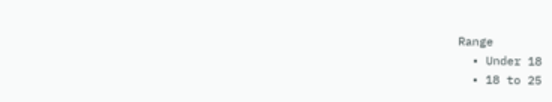Range
  • Under 18
  • 18 to 25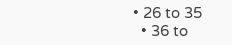• 26 to 35
  • 36 to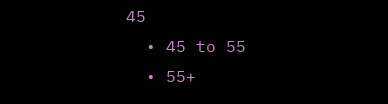45
  • 45 to 55
  • 55+